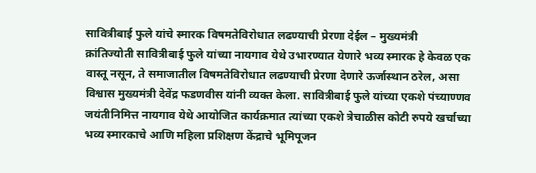सावित्रीबाई फुले यांचे स्मारक विषमतेविरोधात लढण्याची प्रेरणा देईल – मुख्यमंत्री
क्रांतिज्योती सावित्रीबाई फुले यांच्या नायगाव येथे उभारण्यात येणारे भव्य स्मारक हे केवळ एक वास्तू नसून, ते समाजातील विषमतेविरोधात लढण्याची प्रेरणा देणारे ऊर्जास्थान ठरेल, असा विश्वास मुख्यमंत्री देवेंद्र फडणवीस यांनी व्यक्त केला. सावित्रीबाई फुले यांच्या एकशे पंच्याण्णव जयंतीनिमित्त नायगाव येथे आयोजित कार्यक्रमात त्यांच्या एकशे त्रेचाळीस कोटी रुपये खर्चाच्या भव्य स्मारकाचे आणि महिला प्रशिक्षण केंद्राचे भूमिपूजन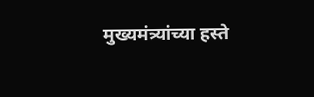मुख्यमंत्र्यांच्या हस्ते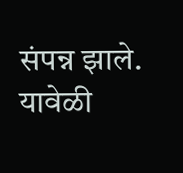संपन्न झाले.
यावेळी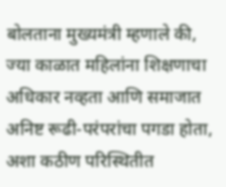बोलताना मुख्यमंत्री म्हणाले की, ज्या काळात महिलांना शिक्षणाचा अधिकार नव्हता आणि समाजात अनिष्ट रूढी-परंपरांचा पगडा होता, अशा कठीण परिस्थितीत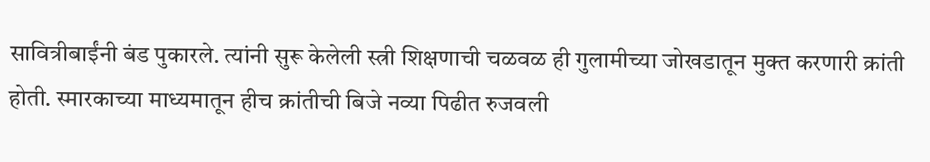सावित्रीबाईंनी बंड पुकारले. त्यांनी सुरू केलेली स्त्री शिक्षणाची चळवळ ही गुलामीच्या जोखडातून मुक्त करणारी क्रांती होती. स्मारकाच्या माध्यमातून हीच क्रांतीची बिजे नव्या पिढीत रुजवली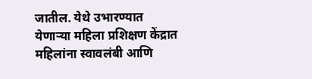जातील. येथे उभारण्यात येणाऱ्या महिला प्रशिक्षण केंद्रात महिलांना स्वावलंबी आणि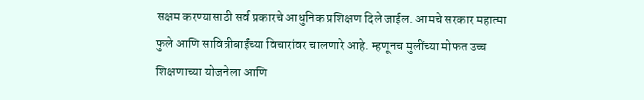सक्षम करण्यासाठी सर्व प्रकारचे आधुनिक प्रशिक्षण दिले जाईल. आमचे सरकार महात्मा फुले आणि सावित्रीबाईंच्या विचारांवर चालणारे आहे. म्हणूनच मुलींच्या मोफत उच्च शिक्षणाच्या योजनेला आणि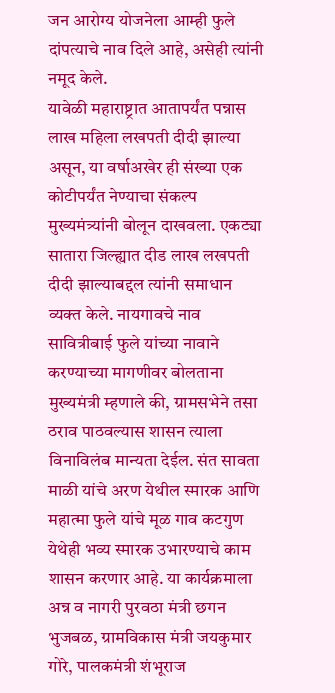जन आरोग्य योजनेला आम्ही फुले दांपत्याचे नाव दिले आहे, असेही त्यांनी नमूद केले.
यावेळी महाराष्ट्रात आतापर्यंत पन्नास लाख महिला लखपती दीदी झाल्या असून, या वर्षाअखेर ही संख्या एक कोटीपर्यंत नेण्याचा संकल्प मुख्यमंत्र्यांनी बोलून दाखवला. एकट्या सातारा जिल्ह्यात दीड लाख लखपती दीदी झाल्याबद्दल त्यांनी समाधान व्यक्त केले. नायगावचे नाव सावित्रीबाई फुले यांच्या नावाने करण्याच्या मागणीवर बोलताना मुख्यमंत्री म्हणाले की, ग्रामसभेने तसा ठराव पाठवल्यास शासन त्याला विनाविलंब मान्यता देईल. संत सावता माळी यांचे अरण येथील स्मारक आणि महात्मा फुले यांचे मूळ गाव कटगुण येथेही भव्य स्मारक उभारण्याचे काम शासन करणार आहे. या कार्यक्रमाला अन्न व नागरी पुरवठा मंत्री छगन भुजबळ, ग्रामविकास मंत्री जयकुमार गोरे, पालकमंत्री शंभूराज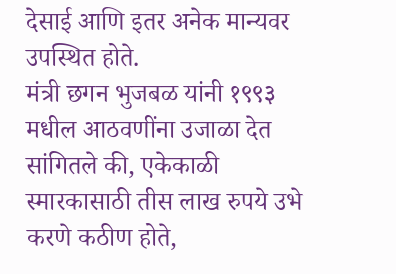देसाई आणि इतर अनेक मान्यवर उपस्थित होते.
मंत्री छगन भुजबळ यांनी १९९३ मधील आठवणींना उजाळा देत सांगितले की, एकेकाळी स्मारकासाठी तीस लाख रुपये उभे करणे कठीण होते,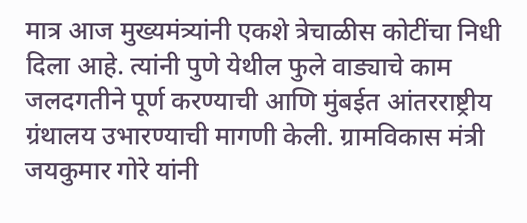मात्र आज मुख्यमंत्र्यांनी एकशे त्रेचाळीस कोटींचा निधी दिला आहे. त्यांनी पुणे येथील फुले वाड्याचे काम जलदगतीने पूर्ण करण्याची आणि मुंबईत आंतरराष्ट्रीय ग्रंथालय उभारण्याची मागणी केली. ग्रामविकास मंत्री जयकुमार गोरे यांनी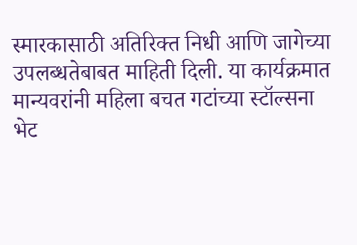स्मारकासाठी अतिरिक्त निधी आणि जागेच्या उपलब्धतेबाबत माहिती दिली. या कार्यक्रमात मान्यवरांनी महिला बचत गटांच्या स्टॉल्सना भेट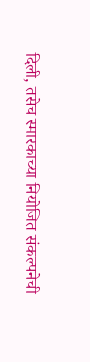दिली, तसेच स्मारकाच्या नियोजित संकल्पनेची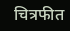चित्रफीत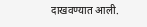दाखवण्यात आली.